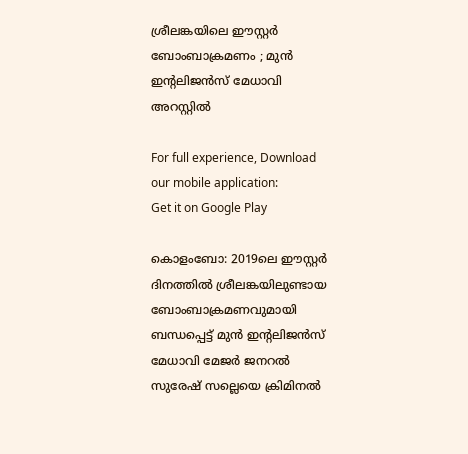ശ്രീലങ്കയിലെ ഈസ്റ്റർ ബോംബാക്രമണം ; മുൻ ഇന്റലിജൻസ് മേധാവി അറസ്റ്റിൽ

For full experience, Download our mobile application:
Get it on Google Play

കൊളംബോ: 2019ലെ ഈസ്റ്റർ ദിനത്തിൽ ശ്രീലങ്കയിലുണ്ടായ ബോംബാക്രമണവുമായി ബന്ധപ്പെട്ട് മുൻ ഇന്റലിജൻസ് മേധാവി മേജർ ജനറൽ സുരേഷ് സല്ലെയെ ക്രിമിനൽ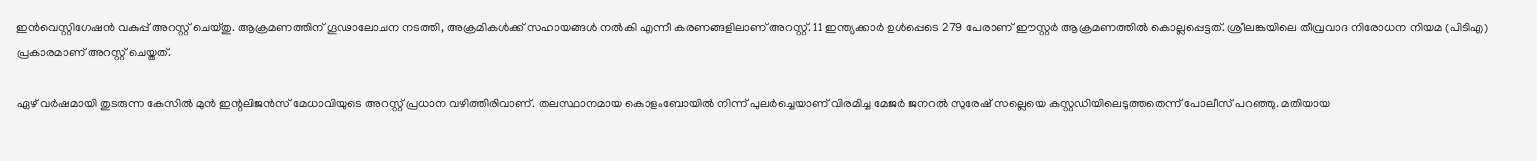ഇൻവെസ്റ്റിഗേഷൻ വകുപ്പ് അറസ്റ്റ് ചെയ്തു. ആക്രമണത്തിന് ഗൂഢാലോചന നടത്തി, അക്രമികൾക്ക് സഹായങ്ങൾ നൽകി എന്നീ കരണങ്ങളിലാണ് അറസ്റ്റ്. 11 ഇന്ത്യക്കാർ ഉൾപ്പെടെ 279 പേരാണ് ഈസ്റ്റർ ആക്രമണത്തിൽ കൊല്ലപ്പെട്ടത്. ശ്രീലങ്കയിലെ തീവ്രവാദ നിരോധന നിയമ (പി‌ടി‌എ) പ്രകാരമാണ് അറസ്റ്റ് ചെയ്തത്.

ഏഴ് വർഷമായി തുടരുന്ന കേസിൽ മുൻ ഇന്റലിജൻസ് മേധാവിയുടെ അറസ്റ്റ് പ്രധാന വഴിത്തിരിവാണ്. തലസ്ഥാനമായ കൊളംബോയിൽ നിന്ന് പുലർച്ചെയാണ് വിരമിച്ച മേജർ ജനറൽ സുരേഷ് സല്ലെയെ കസ്റ്റഡിയിലെടുത്തതെന്ന് പോലീസ് പറഞ്ഞു. മതിയായ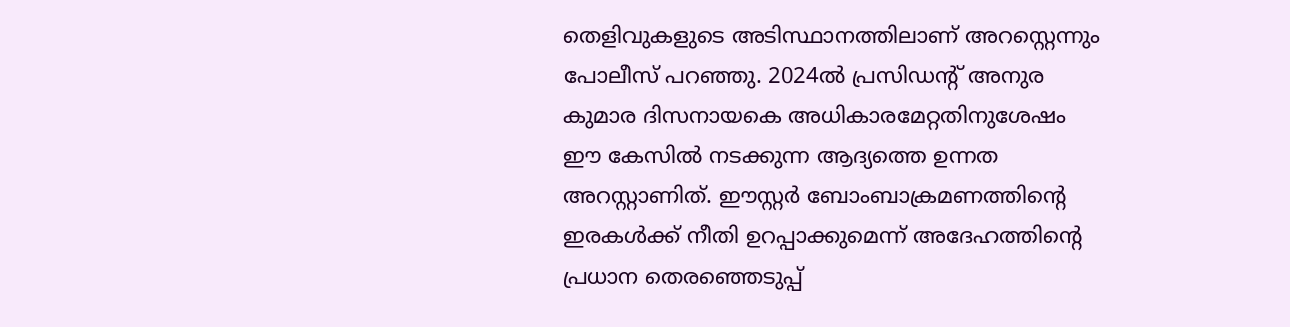തെളിവുകളുടെ അടിസ്ഥാനത്തിലാണ് അറസ്റ്റെന്നും പോലീസ് പറഞ്ഞു. 2024ൽ പ്രസിഡന്റ് അനുര കുമാര ദിസനായകെ അധികാരമേറ്റതിനുശേഷം ഈ കേസിൽ നടക്കുന്ന ആദ്യത്തെ ഉന്നത അറസ്റ്റാണിത്. ഈസ്റ്റർ ബോംബാക്രമണത്തിന്റെ ഇരകൾക്ക് നീതി ഉറപ്പാക്കുമെന്ന് അദേഹത്തിന്റെ പ്രധാന തെരഞ്ഞെടുപ്പ്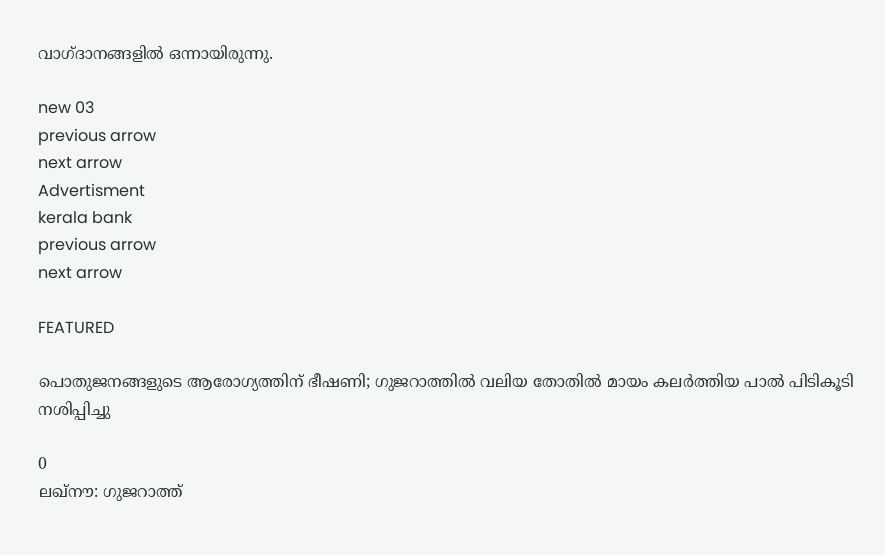വാഗ്ദാനങ്ങളിൽ ഒന്നായിരുന്നു.

new 03
previous arrow
next arrow
Advertisment
kerala bank
previous arrow
next arrow

FEATURED

പൊതുജനങ്ങളുടെ ആരോഗ്യത്തിന് ഭീഷണി; ഗുജറാത്തിൽ വലിയ തോതിൽ മായം കലർത്തിയ പാൽ പിടികൂടി നശിപ്പിച്ചു

0
ലഖ്‌നൗ: ഗുജറാത്ത്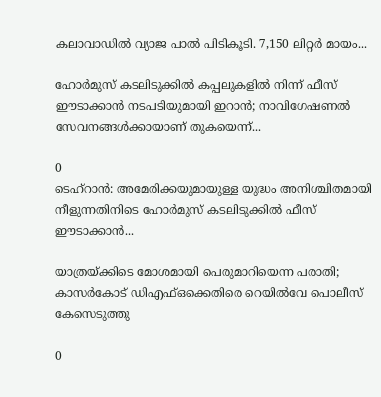കലാവാഡില്‍ വ്യാജ പാല്‍ പിടികൂടി. 7,150 ലിറ്റര്‍ മായം...

ഹോർമുസ് കടലിടുക്കിൽ കപ്പലുകളിൽ നിന്ന് ഫീസ് ഈടാക്കാൻ നടപടിയുമായി ഇറാൻ; നാവിഗേഷണൽ സേവനങ്ങൾക്കായാണ് തുകയെന്ന്...

0
ടെഹ്റാൻ: അമേരിക്കയുമായുള്ള യുദ്ധം അനിശ്ചിതമായി നീളുന്നതിനിടെ ഹോർമുസ് കടലിടുക്കിൽ ഫീസ് ഈടാക്കാൻ...

യാത്രയ്ക്കിടെ മോശമായി പെരുമാറിയെന്ന പരാതി; കാസർകോട് ഡിഎഫ്ഒക്കെതിരെ റെയിൽവേ പൊലീസ് കേസെടുത്തു

0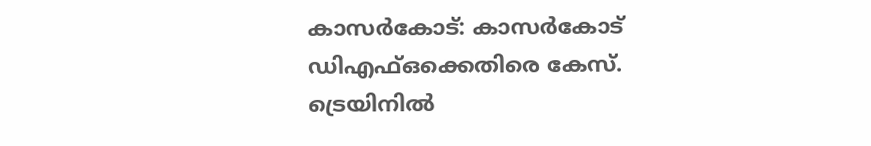കാസര്‍കോട്: കാസര്‍കോട് ഡിഎഫ്ഒക്കെതിരെ കേസ്. ട്രെയിനില്‍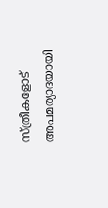സ്ത്രീകളോട് അപമര്യാദയായി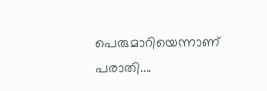പെരുമാറിയെന്നാണ് പരാതി....